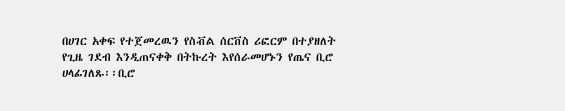በሀገር አቀፍ የተጀመረዉን የስቭል ሰርቨስ ሪፎርም በተያዘለት የጊዜ ገደብ እንዲጠናቀቅ በትኩረት እየሰራመሆኑን የጤና ቢሮ ሀላፊገለጹ፡፡ቢሮ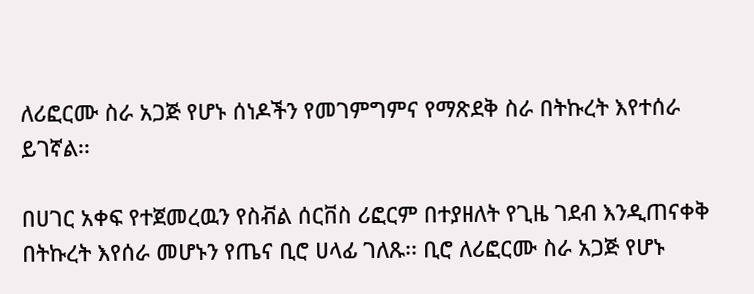ለሪፎርሙ ስራ አጋጅ የሆኑ ሰነዶችን የመገምግምና የማጽደቅ ስራ በትኩረት እየተሰራ ይገኛል፡፡

በሀገር አቀፍ የተጀመረዉን የስቭል ሰርቨስ ሪፎርም በተያዘለት የጊዜ ገደብ እንዲጠናቀቅ በትኩረት እየሰራ መሆኑን የጤና ቢሮ ሀላፊ ገለጹ፡፡ ቢሮ ለሪፎርሙ ስራ አጋጅ የሆኑ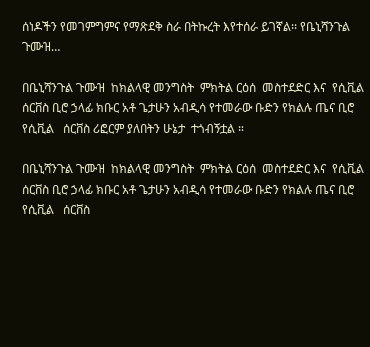ሰነዶችን የመገምግምና የማጽደቅ ስራ በትኩረት እየተሰራ ይገኛል፡፡ የቤኒሻንጉል ጉሙዝ…

በቤኒሻንጉል ጉሙዝ  ከክልላዊ መንግስት  ምክትል ርዕሰ  መስተደድር እና  የሲቪል   ሰርቨስ ቢሮ ኃላፊ ክቡር አቶ ጌታሁን አብዲሳ የተመራው ቡድን የክልሉ ጤና ቢሮ የሲቪል   ሰርቨስ ሪፎርም ያለበትን ሁኔታ  ተጎብኝቷል ።

በቤኒሻንጉል ጉሙዝ  ከክልላዊ መንግስት  ምክትል ርዕሰ  መስተደድር እና  የሲቪል   ሰርቨስ ቢሮ ኃላፊ ክቡር አቶ ጌታሁን አብዲሳ የተመራው ቡድን የክልሉ ጤና ቢሮ የሲቪል   ሰርቨስ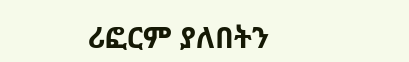ሪፎርም ያለበትን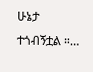ሁኔታ  ተጎብኝቷል ።…